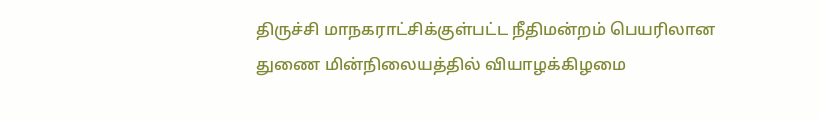திருச்சி மாநகராட்சிக்குள்பட்ட நீதிமன்றம் பெயரிலான துணை மின்நிலையத்தில் வியாழக்கிழமை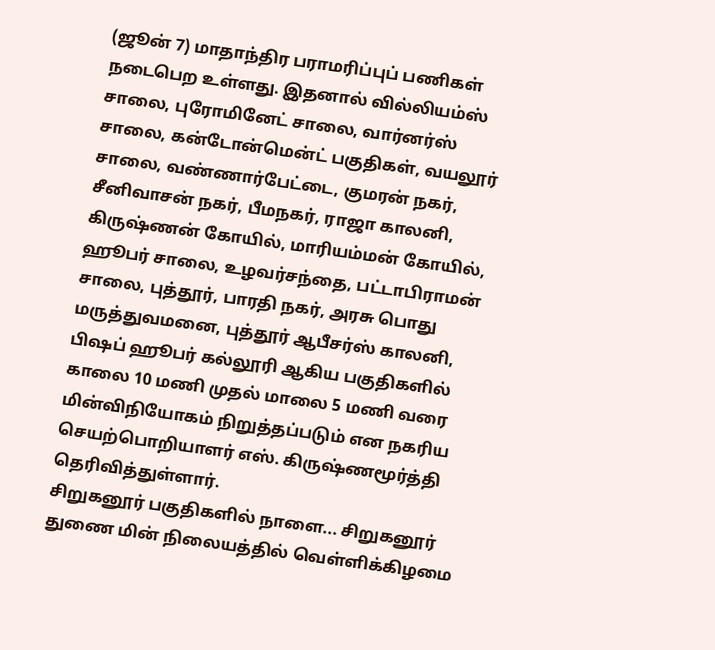(ஜூன் 7) மாதாந்திர பராமரிப்புப் பணிகள் நடைபெற உள்ளது. இதனால் வில்லியம்ஸ் சாலை, புரோமினேட் சாலை, வார்னர்ஸ் சாலை, கன்டோன்மென்ட் பகுதிகள், வயலூர் சாலை, வண்ணார்பேட்டை, குமரன் நகர், சீனிவாசன் நகர், பீமநகர், ராஜா காலனி, கிருஷ்ணன் கோயில், மாரியம்மன் கோயில், ஹூபர் சாலை, உழவர்சந்தை, பட்டாபிராமன் சாலை, புத்தூர், பாரதி நகர், அரசு பொது மருத்துவமனை, புத்தூர் ஆபீசர்ஸ் காலனி, பிஷப் ஹூபர் கல்லூரி ஆகிய பகுதிகளில் காலை 10 மணி முதல் மாலை 5 மணி வரை மின்விநியோகம் நிறுத்தப்படும் என நகரிய செயற்பொறியாளர் எஸ். கிருஷ்ணமூர்த்தி தெரிவித்துள்ளார்.
சிறுகனூர் பகுதிகளில் நாளை... சிறுகனூர் துணை மின் நிலையத்தில் வெள்ளிக்கிழமை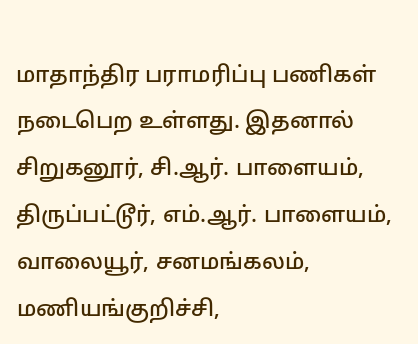மாதாந்திர பராமரிப்பு பணிகள் நடைபெற உள்ளது. இதனால் சிறுகனூர், சி.ஆர். பாளையம், திருப்பட்டூர், எம்.ஆர். பாளையம், வாலையூர், சனமங்கலம், மணியங்குறிச்சி,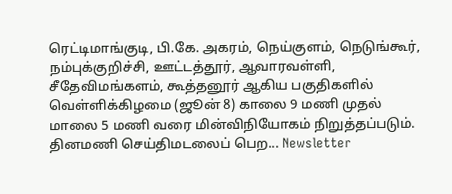ரெட்டிமாங்குடி, பி.கே. அகரம், நெய்குளம், நெடுங்கூர், நம்புக்குறிச்சி, ஊட்டத்தூர், ஆவாரவள்ளி, சீதேவிமங்களம், கூத்தனூர் ஆகிய பகுதிகளில் வெள்ளிக்கிழமை (ஜூன் 8) காலை 9 மணி முதல் மாலை 5 மணி வரை மின்விநியோகம் நிறுத்தப்படும்.
தினமணி செய்திமடலைப் பெற... Newsletter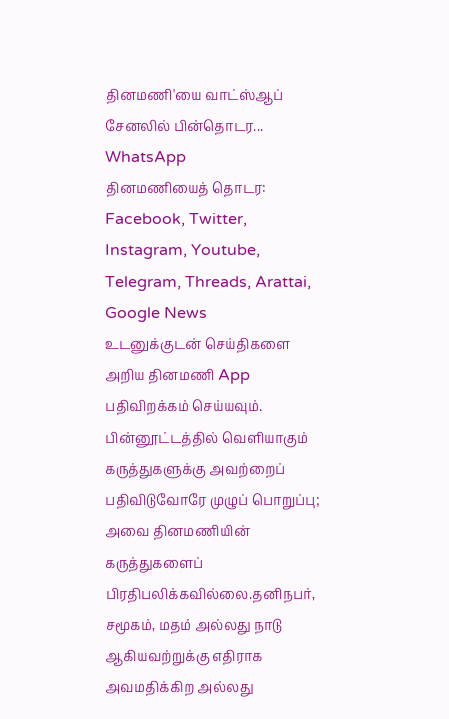தினமணி'யை வாட்ஸ்ஆப் சேனலில் பின்தொடர... WhatsApp
தினமணியைத் தொடர: Facebook, Twitter, Instagram, Youtube, Telegram, Threads, Arattai, Google News
உடனுக்குடன் செய்திகளை அறிய தினமணி App பதிவிறக்கம் செய்யவும்.
பின்னூட்டத்தில் வெளியாகும் கருத்துகளுக்கு அவற்றைப் பதிவிடுவோரே முழுப் பொறுப்பு; அவை தினமணியின் கருத்துகளைப் பிரதிபலிக்கவில்லை.தனிநபர், சமூகம், மதம் அல்லது நாடு ஆகியவற்றுக்கு எதிராக அவமதிக்கிற அல்லது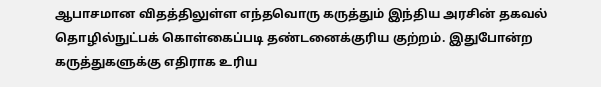ஆபாசமான விதத்திலுள்ள எந்தவொரு கருத்தும் இந்திய அரசின் தகவல் தொழில்நுட்பக் கொள்கைப்படி தண்டனைக்குரிய குற்றம். இதுபோன்ற கருத்துகளுக்கு எதிராக உரிய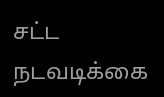சட்ட நடவடிக்கை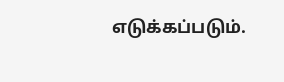எடுக்கப்படும்.